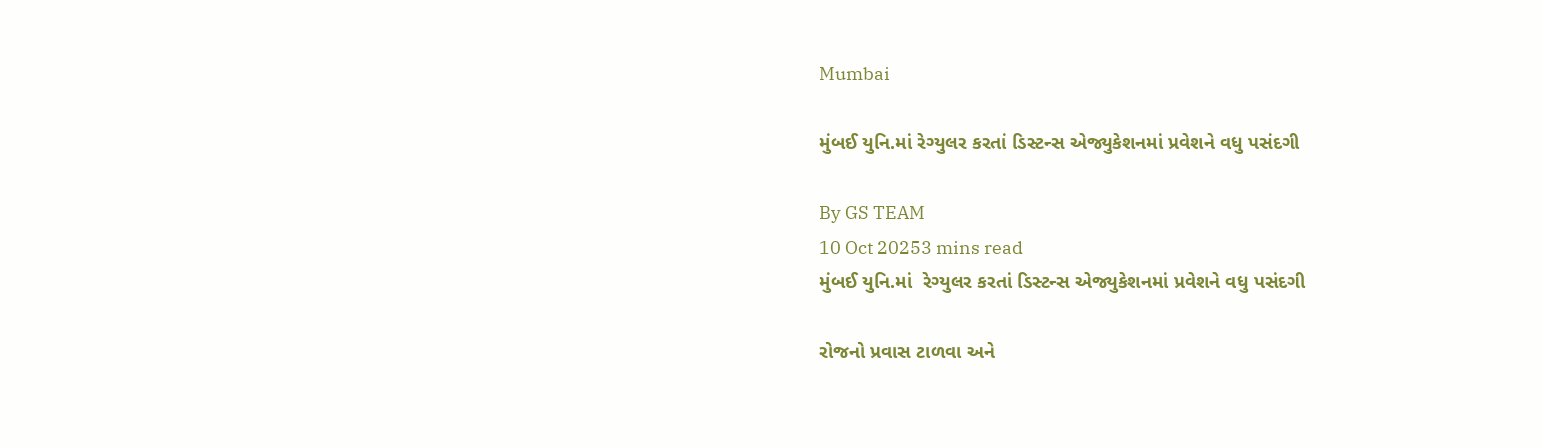Mumbai

મુંબઈ યુનિ.માં રેગ્યુલર કરતાં ડિસ્ટન્સ એજ્યુકેશનમાં પ્રવેશને વધુ પસંદગી

By GS TEAM
10 Oct 20253 mins read
મુંબઈ યુનિ.માં  રેગ્યુલર કરતાં ડિસ્ટન્સ એજ્યુકેશનમાં પ્રવેશને વધુ પસંદગી

રોજનો પ્રવાસ ટાળવા અને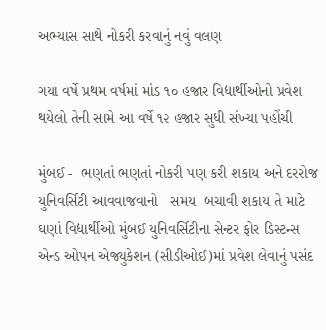અભ્યાસ સાથે નોકરી કરવાનું નવું વલણ

ગયા વર્ષે પ્રથમ વર્ષમાં માંડ ૧૦ હજાર વિદ્યાર્થીઓનો પ્રવેશ થયેલો તેની સામે આ વર્ષે ૧૨ હજાર સુધી સંખ્યા પહોંચી

મુંબઈ -  ભણતાં ભણતાં નોકરી પણ કરી શકાય અને દરરોજ યુનિવર્સિટી આવવાજવાનો   સમય  બચાવી શકાય તે માટે ઘણાં વિદ્યાર્થીઓ મુંબઈ યુનિવર્સિટીના સેન્ટર ફોર ડિસ્ટન્સ એન્ડ ઓપન એજ્યુકેશન (સીડીઓઈ)માં પ્રવેશ લેવાનું પસંદ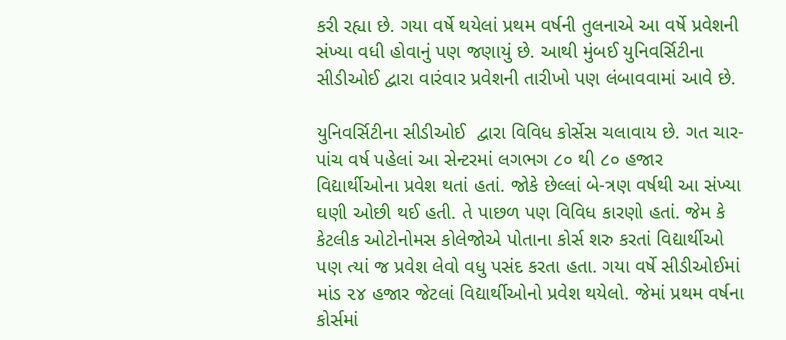કરી રહ્યા છે. ગયા વર્ષે થયેલાં પ્રથમ વર્ષની તુલનાએ આ વર્ષે પ્રવેશની સંખ્યા વધી હોવાનું પણ જણાયું છે. આથી મુંબઈ યુનિવર્સિટીના સીડીઓઈ દ્વારા વારંવાર પ્રવેશની તારીખો પણ લંબાવવામાં આવે છે.

યુનિવર્સિટીના સીડીઓઈ  દ્વારા વિવિધ કોર્સેસ ચલાવાય છે. ગત ચાર-પાંચ વર્ષ પહેલાં આ સેન્ટરમાં લગભગ ૮૦ થી ૮૦ હજાર વિદ્યાર્થીઓના પ્રવેશ થતાં હતાં. જોકે છેલ્લાં બે-ત્રણ વર્ષથી આ સંખ્યા ઘણી ઓછી થઈ હતી. તે પાછળ પણ વિવિધ કારણો હતાં. જેમ કે કેટલીક ઓટોનોમસ કોલેજોએ પોતાના કોર્સ શરુ કરતાં વિદ્યાર્થીઓ પણ ત્યાં જ પ્રવેશ લેવો વધુ પસંદ કરતા હતા. ગયા વર્ષે સીડીઓઈમાં માંડ ૨૪ હજાર જેટલાં વિદ્યાર્થીઓનો પ્રવેશ થયેલો. જેમાં પ્રથમ વર્ષના કોર્સમાં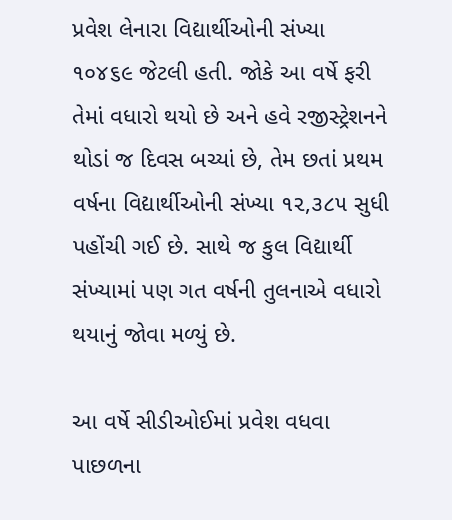પ્રવેશ લેનારા વિદ્યાર્થીઓની સંખ્યા ૧૦૪૬૯ જેટલી હતી. જોકે આ વર્ષે ફરી તેમાં વધારો થયો છે અને હવે રજીસ્ટ્રેશનને થોડાં જ દિવસ બચ્યાં છે, તેમ છતાં પ્રથમ વર્ષના વિદ્યાર્થીઓની સંખ્યા ૧૨,૩૮૫ સુધી પહોંચી ગઈ છે. સાથે જ કુલ વિદ્યાર્થી સંખ્યામાં પણ ગત વર્ષની તુલનાએ વધારો થયાનું જોવા મળ્યું છે.

આ વર્ષે સીડીઓઈમાં પ્રવેશ વધવા પાછળના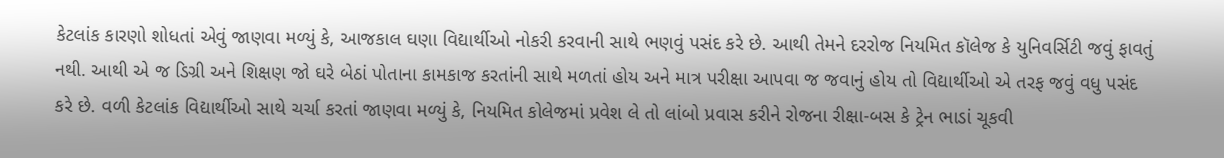કેટલાંક કારણો શોધતાં એવું જાણવા મળ્યું કે, આજકાલ ઘણા વિદ્યાર્થીઓ નોકરી કરવાની સાથે ભણવું પસંદ કરે છે. આથી તેમને દરરોજ નિયમિત કૉલેજ કે યુનિવર્સિટી જવું ફાવતું નથી. આથી એ જ ડિગ્રી અને શિક્ષણ જો ઘરે બેઠાં પોતાના કામકાજ કરતાંની સાથે મળતાં હોય અને માત્ર પરીક્ષા આપવા જ જવાનું હોય તો વિદ્યાર્થીઓ એ તરફ જવું વધુ પસંદ કરે છે. વળી કેટલાંક વિદ્યાર્થીઓ સાથે ચર્ચા કરતાં જાણવા મળ્યું કે, નિયમિત કોલેજમાં પ્રવેશ લે તો લાંબો પ્રવાસ કરીને રોજના રીક્ષા-બસ કે ટ્રેન ભાડાં ચૂકવી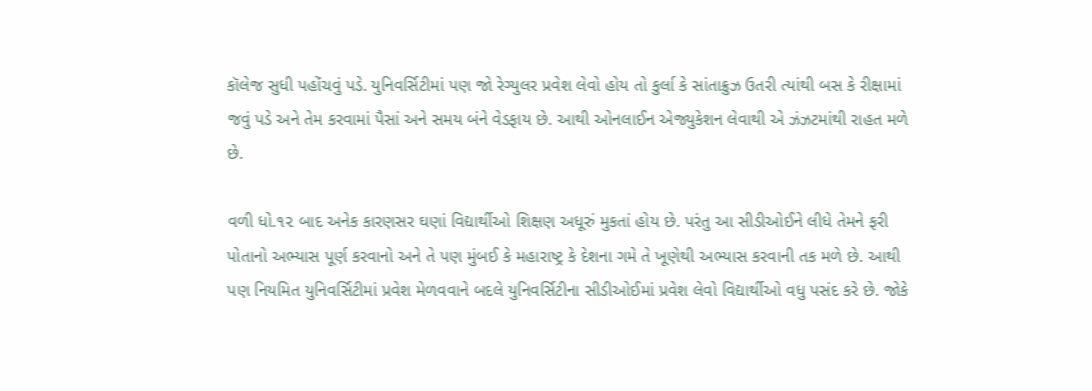કૉલેજ સુધી પહોંચવું પડે. યુનિવર્સિટીમાં પણ જો રેગ્યુલર પ્રવેશ લેવો હોય તો કુર્લા કે સાંતાક્રુઝ ઉતરી ત્યાંથી બસ કે રીક્ષામાં જવું પડે અને તેમ કરવામાં પૈસાં અને સમય બંને વેડફાય છે. આથી ઓનલાઈન એજ્યુકેશન લેવાથી એ ઝંઝટમાંથી રાહત મળે છે.

વળી ધો.૧૨ બાદ અનેક કારણસર ઘણાં વિદ્યાર્થીઓ શિક્ષણ અધૂરું મુકતાં હોય છે. પરંતુ આ સીડીઓઈને લીધે તેમને ફરી પોતાનો અભ્યાસ પૂર્ણ કરવાનો અને તે પણ મુંબઈ કે મહારાષ્ટ્ર કે દેશના ગમે તે ખૂણેથી અભ્યાસ કરવાની તક મળે છે. આથી પણ નિયમિત યુનિવર્સિટીમાં પ્રવેશ મેળવવાને બદલે યુનિવર્સિટીના સીડીઓઈમાં પ્રવેશ લેવો વિદ્યાર્થીઓ વધુ પસંદ કરે છે. જોકે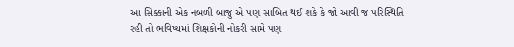આ સિક્કાની એક નબળી બાજુ એ પણ સાબિત થઈ શકે કે જો આવી જ પરિસ્થિતિ રહી તો ભવિષ્યમાં શિક્ષકોની નોકરી સામે પણ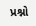પ્રશ્નો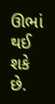ઊભાં થઈ શકે છે.